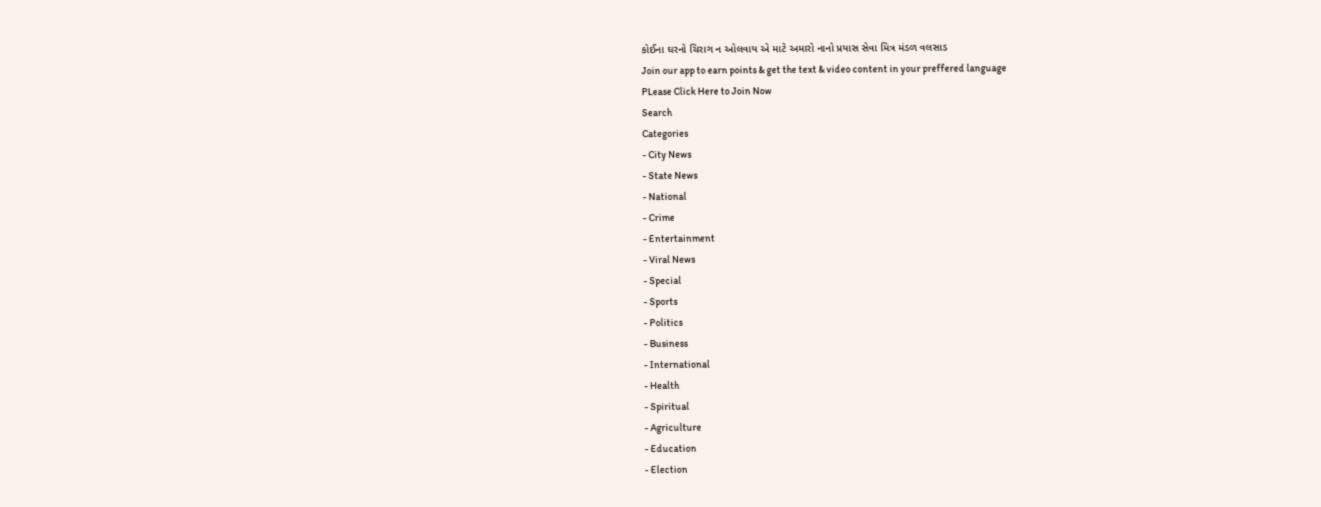કોઈના ઘરનો ચિરાગ ન ઓલવાય એ માટે અમારો નાનો પ્રયાસ સેવા મિત્ર મંડળ વલસાડ
Join our app to earn points & get the text & video content in your preffered language
PLease Click Here to Join Now
Search
Categories
- City News
- State News
- National
- Crime
- Entertainment
- Viral News
- Special
- Sports
- Politics
- Business
- International
- Health
- Spiritual
- Agriculture
- Education
- Election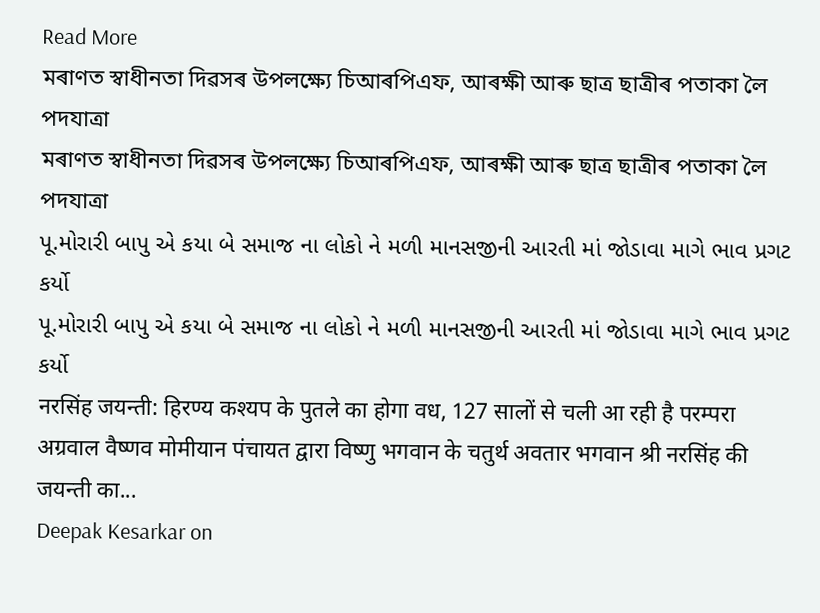Read More
মৰাণত স্বাধীনতা দিৱসৰ উপলক্ষ্যে চিআৰপিএফ, আৰক্ষী আৰু ছাত্ৰ ছাত্ৰীৰ পতাকা লৈ পদযাত্ৰা
মৰাণত স্বাধীনতা দিৱসৰ উপলক্ষ্যে চিআৰপিএফ, আৰক্ষী আৰু ছাত্ৰ ছাত্ৰীৰ পতাকা লৈ পদযাত্ৰা
પૂ.મોરારી બાપુ એ કયા બે સમાજ ના લોકો ને મળી માનસજીની આરતી માં જોડાવા માગે ભાવ પ્રગટ કર્યો
પૂ.મોરારી બાપુ એ કયા બે સમાજ ના લોકો ને મળી માનસજીની આરતી માં જોડાવા માગે ભાવ પ્રગટ કર્યો
नरसिंह जयन्ती: हिरण्य कश्यप के पुतले का होगा वध, 127 सालों से चली आ रही है परम्परा
अग्रवाल वैष्णव मोमीयान पंचायत द्वारा विष्णु भगवान के चतुर्थ अवतार भगवान श्री नरसिंह की जयन्ती का...
Deepak Kesarkar on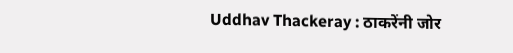Uddhav Thackeray : ठाकरेंनी जोर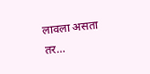लावला असता तर…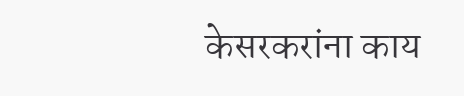केसरकरांना काय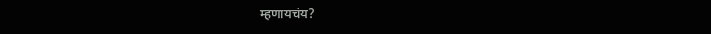म्हणायचंय?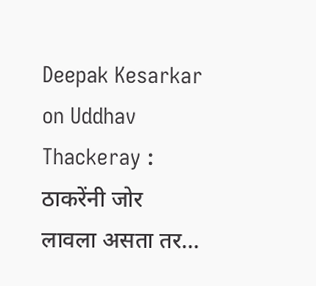Deepak Kesarkar on Uddhav Thackeray : ठाकरेंनी जोर लावला असता तर…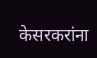केसरकरांना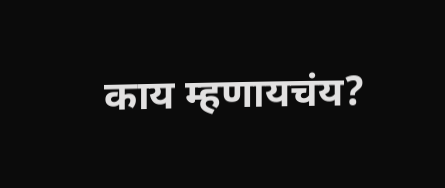काय म्हणायचंय?